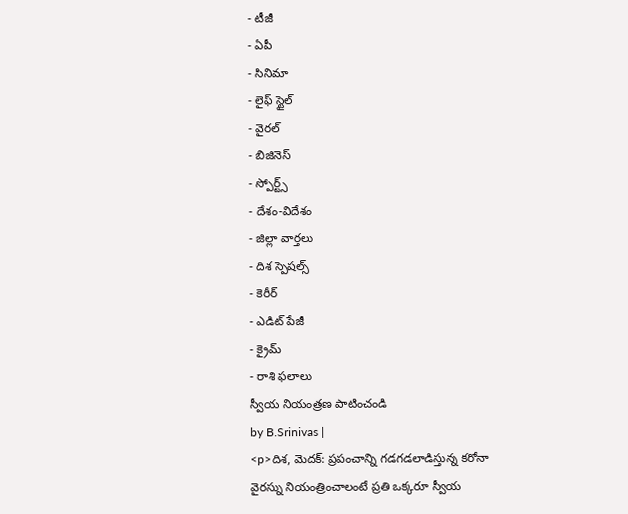- టీజీ
- ఏపీ
- సినిమా
- లైఫ్ స్టైల్
- వైరల్
- బిజినెస్
- స్పోర్ట్స్
- దేశం-విదేశం
- జిల్లా వార్తలు
- దిశ స్పెషల్స్
- కెరీర్
- ఎడిట్ పేజీ
- క్రైమ్
- రాశి ఫలాలు
స్వీయ నియంత్రణ పాటించండి
by B.Srinivas |
<p>దిశ, మెదక్: ప్రపంచాన్ని గడగడలాడిస్తున్న కరోనా వైరస్ను నియంత్రించాలంటే ప్రతి ఒక్కరూ స్వీయ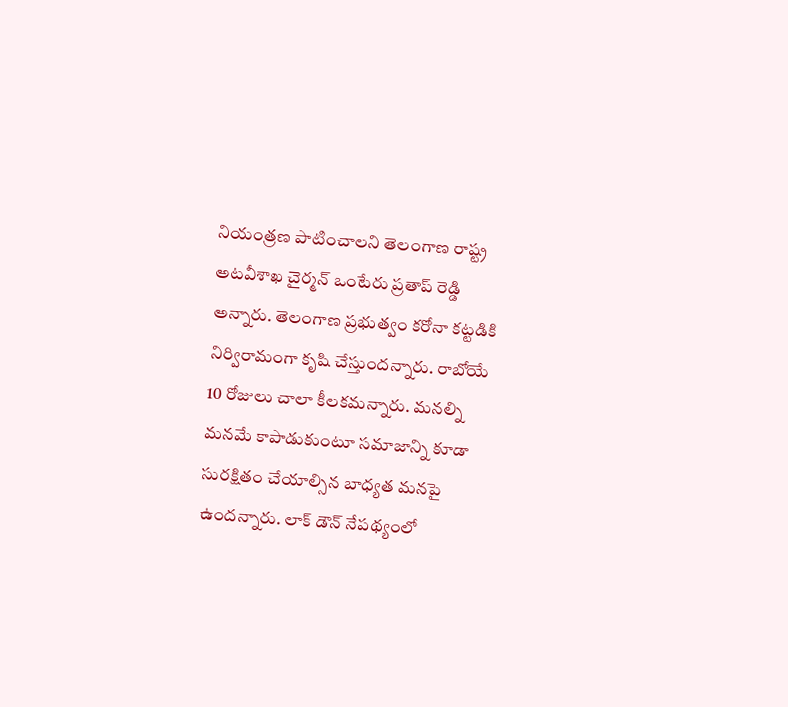నియంత్రణ పాటించాలని తెలంగాణ రాష్ట్ర అటవీశాఖ చైర్మన్ ఒంటేరు ప్రతాప్ రెడ్డి అన్నారు. తెలంగాణ ప్రభుత్వం కరోనా కట్టడికి నిర్విరామంగా కృషి చేస్తుందన్నారు. రాబోయే 10 రోజులు చాలా కీలకమన్నారు. మనల్ని మనమే కాపాడుకుంటూ సమాజాన్ని కూడా సురక్షితం చేయాల్సిన బాధ్యత మనపై ఉందన్నారు. లాక్ డౌన్ నేపథ్యంలో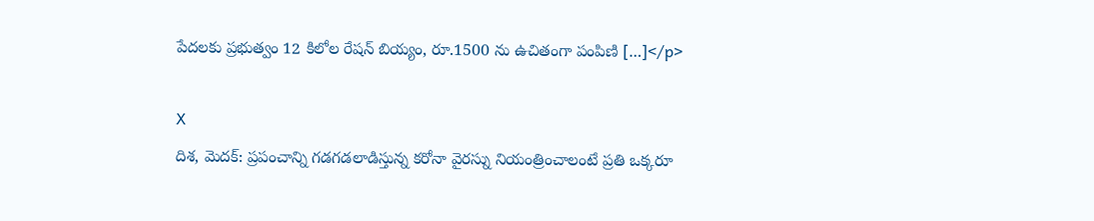పేదలకు ప్రభుత్వం 12 కిలోల రేషన్ బియ్యం, రూ.1500 ను ఉచితంగా పంపిణి […]</p>

X
దిశ, మెదక్: ప్రపంచాన్ని గడగడలాడిస్తున్న కరోనా వైరస్ను నియంత్రించాలంటే ప్రతి ఒక్కరూ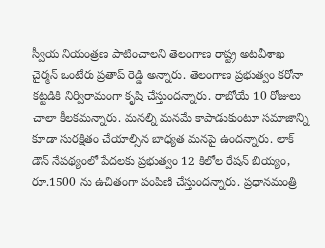స్వీయ నియంత్రణ పాటించాలని తెలంగాణ రాష్ట్ర అటవీశాఖ చైర్మన్ ఒంటేరు ప్రతాప్ రెడ్డి అన్నారు. తెలంగాణ ప్రభుత్వం కరోనా కట్టడికి నిర్విరామంగా కృషి చేస్తుందన్నారు. రాబోయే 10 రోజులు చాలా కీలకమన్నారు. మనల్ని మనమే కాపాడుకుంటూ సమాజాన్ని కూడా సురక్షితం చేయాల్సిన బాధ్యత మనపై ఉందన్నారు. లాక్ డౌన్ నేపథ్యంలో పేదలకు ప్రభుత్వం 12 కిలోల రేషన్ బియ్యం, రూ.1500 ను ఉచితంగా పంపిణి చేస్తుందన్నారు. ప్రధానమంత్రి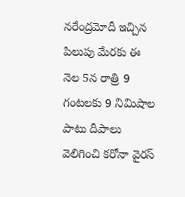నరేంద్రమోదీ ఇచ్చిన పిలుపు మేరకు ఈ నెల 5న రాత్రి 9 గంటలకు 9 నిమిషాల పాటు దీపాలు వెలిగించి కరోనా వైరస్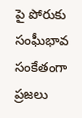పై పోరుకు సంఘీభావ సంకేతంగా ప్రజలు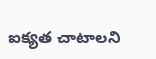ఐక్యత చాటాలని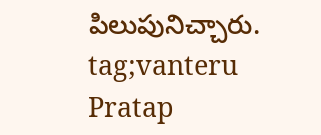పిలుపునిచ్చారు.
tag;vanteru Pratap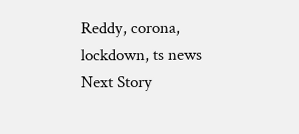Reddy, corona, lockdown, ts news
Next Story